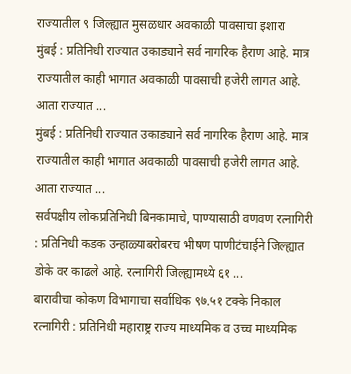राज्यातील ९ जिल्ह्यात मुसळधार अवकाळी पावसाचा इशारा
मुंबई : प्रतिनिधी राज्यात उकाड्याने सर्व नागरिक हैराण आहे. मात्र राज्यातील काही भागात अवकाळी पावसाची हजेरी लागत आहे. आता राज्यात ...
मुंबई : प्रतिनिधी राज्यात उकाड्याने सर्व नागरिक हैराण आहे. मात्र राज्यातील काही भागात अवकाळी पावसाची हजेरी लागत आहे. आता राज्यात ...
सर्वपक्षीय लोकप्रतिनिधी बिनकामाचे, पाण्यासाठी वणवण रत्नागिरी : प्रतिनिधी कडक उन्हाळ्याबरोबरच भीषण पाणीटंचाईने जिल्ह्यात डोके वर काढले आहे. रत्नागिरी जिल्ह्यामध्ये ६१ ...
बारावीचा कोकण विभागाचा सर्वाधिक ९७.५१ टक्के निकाल रत्नागिरी : प्रतिनिधी महाराष्ट्र राज्य माध्यमिक व उच्च माध्यमिक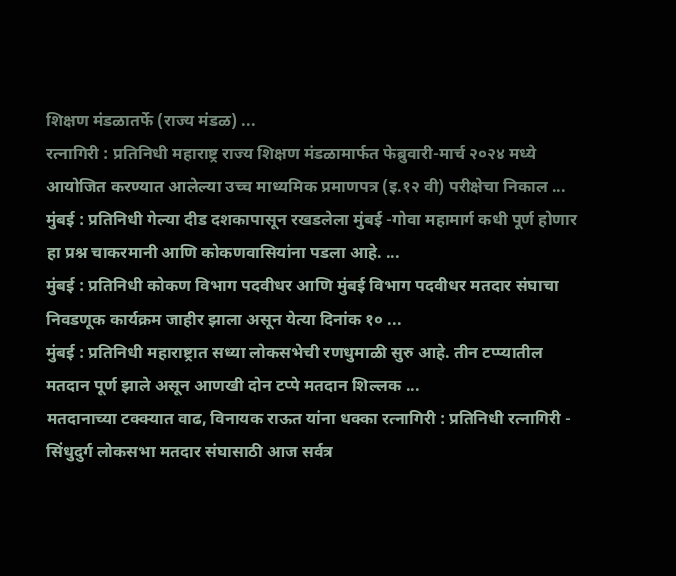शिक्षण मंडळातर्फे (राज्य मंडळ) ...
रत्नागिरी : प्रतिनिधी महाराष्ट्र राज्य शिक्षण मंडळामार्फत फेब्रुवारी-मार्च २०२४ मध्ये आयोजित करण्यात आलेल्या उच्च माध्यमिक प्रमाणपत्र (इ.१२ वी) परीक्षेचा निकाल ...
मुंबई : प्रतिनिधी गेल्या दीड दशकापासून रखडलेला मुंबई -गोवा महामार्ग कधी पूर्ण होणार हा प्रश्न चाकरमानी आणि कोकणवासियांना पडला आहे. ...
मुंबई : प्रतिनिधी कोकण विभाग पदवीधर आणि मुंबई विभाग पदवीधर मतदार संघाचा निवडणूक कार्यक्रम जाहीर झाला असून येत्या दिनांक १० ...
मुंबई : प्रतिनिधी महाराष्ट्रात सध्या लोकसभेची रणधुमाळी सुरु आहे. तीन टप्प्यातील मतदान पूर्ण झाले असून आणखी दोन टप्पे मतदान शिल्लक ...
मतदानाच्या टक्क्यात वाढ, विनायक राऊत यांना धक्का रत्नागिरी : प्रतिनिधी रत्नागिरी - सिंधुदुर्ग लोकसभा मतदार संघासाठी आज सर्वत्र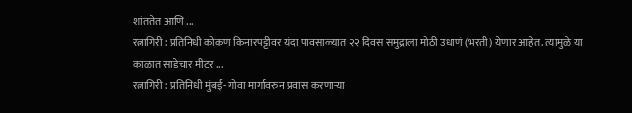शांततेत आणि ...
रत्नागिरी : प्रतिनिधी कोकण किनारपट्टीवर यंदा पावसाळ्यात २२ दिवस समुद्राला मोठी उधाणं (भरती) येणार आहेत. त्यामुळे या काळात साडेचार मीटर ...
रत्नागिरी : प्रतिनिधी मुंबई- गोवा मार्गावरुन प्रवास करणाऱ्या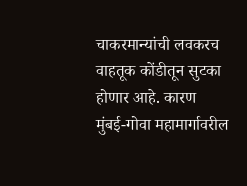चाकरमान्यांची लवकरच वाहतूक कोंडीतून सुटका होणार आहे. कारण मुंबई-गोवा महामार्गावरील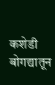कशेडी बोगद्यातून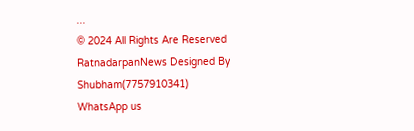...
© 2024 All Rights Are Reserved RatnadarpanNews Designed By Shubham(7757910341)
WhatsApp us